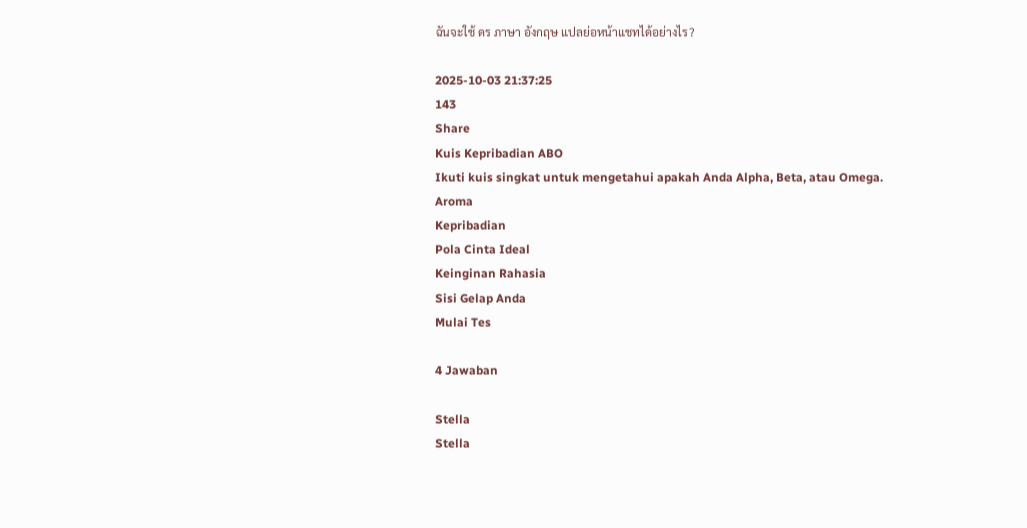ฉันจะใช้ ดร ภาษา อังกฤษ แปลย่อหน้าแชทได้อย่างไร?

2025-10-03 21:37:25
143
Share
Kuis Kepribadian ABO
Ikuti kuis singkat untuk mengetahui apakah Anda Alpha, Beta, atau Omega.
Aroma
Kepribadian
Pola Cinta Ideal
Keinginan Rahasia
Sisi Gelap Anda
Mulai Tes

4 Jawaban

Stella
Stella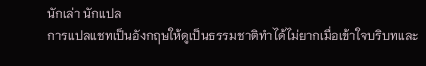นักเล่า นักแปล
การแปลแชทเป็นอังกฤษให้ดูเป็นธรรมชาติทำได้ไม่ยากเมื่อเข้าใจบริบทและ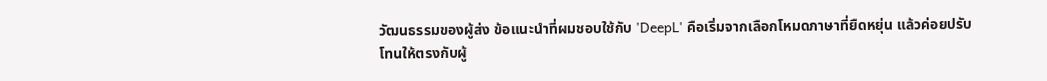วัฒนธรรมของผู้ส่ง ข้อแนะนำที่ผมชอบใช้กับ 'DeepL' คือเริ่มจากเลือกโหมดภาษาที่ยืดหยุ่น แล้วค่อยปรับโทนให้ตรงกับผู้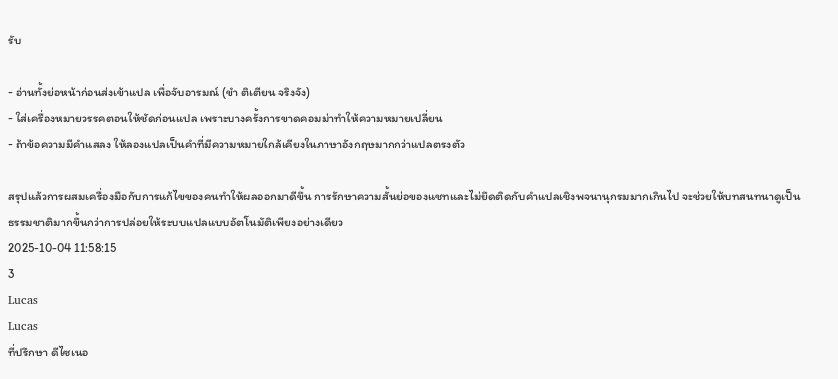รับ

- อ่านทั้งย่อหน้าก่อนส่งเข้าแปล เพื่อจับอารมณ์ (ขำ ติเตียน จริงจัง)
- ใส่เครื่องหมายวรรคตอนให้ชัดก่อนแปล เพราะบางครั้งการขาดคอมม่าทำให้ความหมายเปลี่ยน
- ถ้าข้อความมีคำแสลง ให้ลองแปลเป็นคำที่มีความหมายใกล้เคียงในภาษาอังกฤษมากกว่าแปลตรงตัว

สรุปแล้วการผสมเครื่องมือกับการแก้ไขของคนทำให้ผลออกมาดีขึ้น การรักษาความสั้นย่อของแชทและไม่ยึดติดกับคำแปลเชิงพจนานุกรมมากเกินไป จะช่วยให้บทสนทนาดูเป็นธรรมชาติมากขึ้นกว่าการปล่อยให้ระบบแปลแบบอัตโนมัติเพียงอย่างเดียว
2025-10-04 11:58:15
3
Lucas
Lucas
ที่ปรึกษา ดีไซเนอ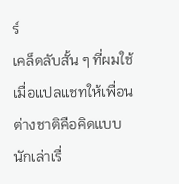ร์
เคล็ดลับสั้น ๆ ที่ผมใช้เมื่อแปลแชทให้เพื่อนต่างชาติคือคิดแบบนักเล่าเรื่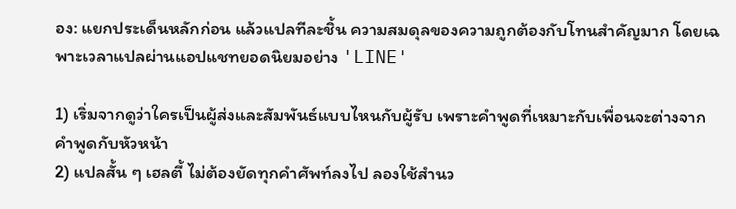อง: แยกประเด็นหลักก่อน แล้วแปลทีละชิ้น ความสมดุลของความถูกต้องกับโทนสำคัญมาก โดยเฉพาะเวลาแปลผ่านแอปแชทยอดนิยมอย่าง 'LINE'

1) เริ่มจากดูว่าใครเป็นผู้ส่งและสัมพันธ์แบบไหนกับผู้รับ เพราะคำพูดที่เหมาะกับเพื่อนจะต่างจากคำพูดกับหัวหน้า
2) แปลสั้น ๆ เฮลตี้ ไม่ต้องยัดทุกคำศัพท์ลงไป ลองใช้สำนว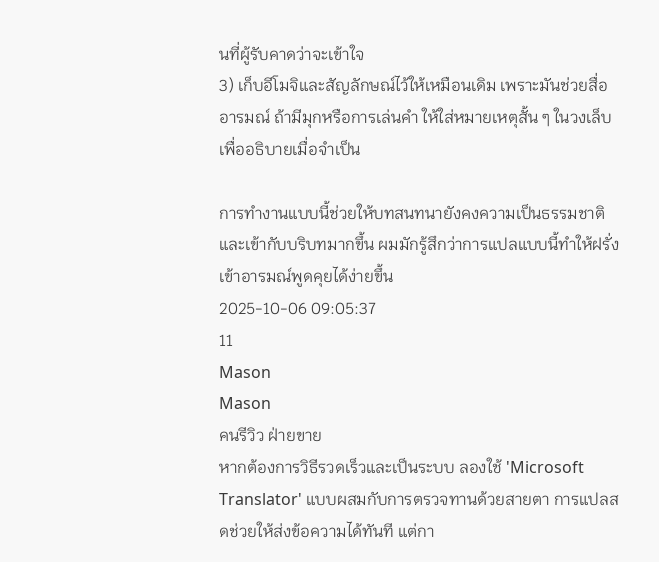นที่ผู้รับคาดว่าจะเข้าใจ
3) เก็บอีโมจิและสัญลักษณ์ไว้ให้เหมือนเดิม เพราะมันช่วยสื่ออารมณ์ ถ้ามีมุกหรือการเล่นคำ ให้ใส่หมายเหตุสั้น ๆ ในวงเล็บเพื่ออธิบายเมื่อจำเป็น

การทำงานแบบนี้ช่วยให้บทสนทนายังคงความเป็นธรรมชาติและเข้ากับบริบทมากขึ้น ผมมักรู้สึกว่าการแปลแบบนี้ทำให้ฝรั่งเข้าอารมณ์พูดคุยได้ง่ายขึ้น
2025-10-06 09:05:37
11
Mason
Mason
คนรีวิว ฝ่ายขาย
หากต้องการวิธีรวดเร็วและเป็นระบบ ลองใช้ 'Microsoft Translator' แบบผสมกับการตรวจทานด้วยสายตา การแปลสดช่วยให้ส่งข้อความได้ทันที แต่กา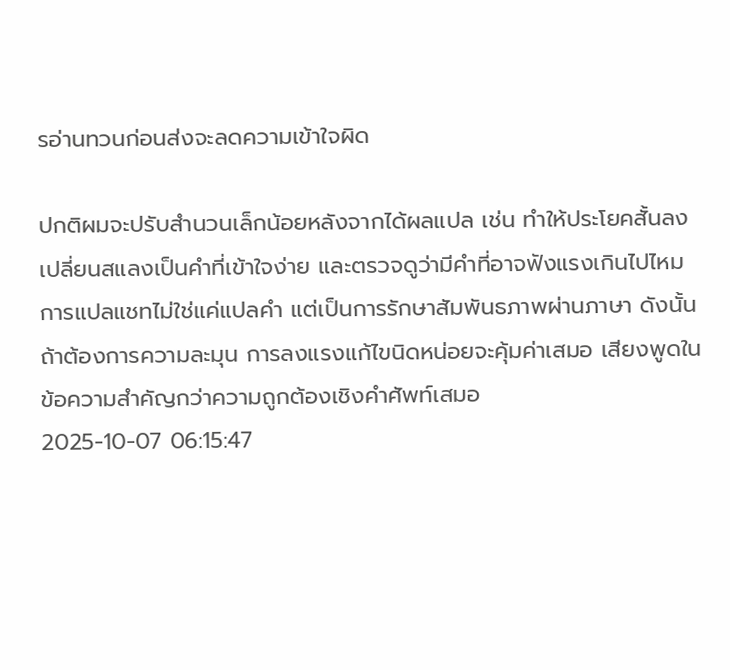รอ่านทวนก่อนส่งจะลดความเข้าใจผิด

ปกติผมจะปรับสำนวนเล็กน้อยหลังจากได้ผลแปล เช่น ทำให้ประโยคสั้นลง เปลี่ยนสแลงเป็นคำที่เข้าใจง่าย และตรวจดูว่ามีคำที่อาจฟังแรงเกินไปไหม การแปลแชทไม่ใช่แค่แปลคำ แต่เป็นการรักษาสัมพันธภาพผ่านภาษา ดังนั้นถ้าต้องการความละมุน การลงแรงแก้ไขนิดหน่อยจะคุ้มค่าเสมอ เสียงพูดในข้อความสำคัญกว่าความถูกต้องเชิงคำศัพท์เสมอ
2025-10-07 06:15:47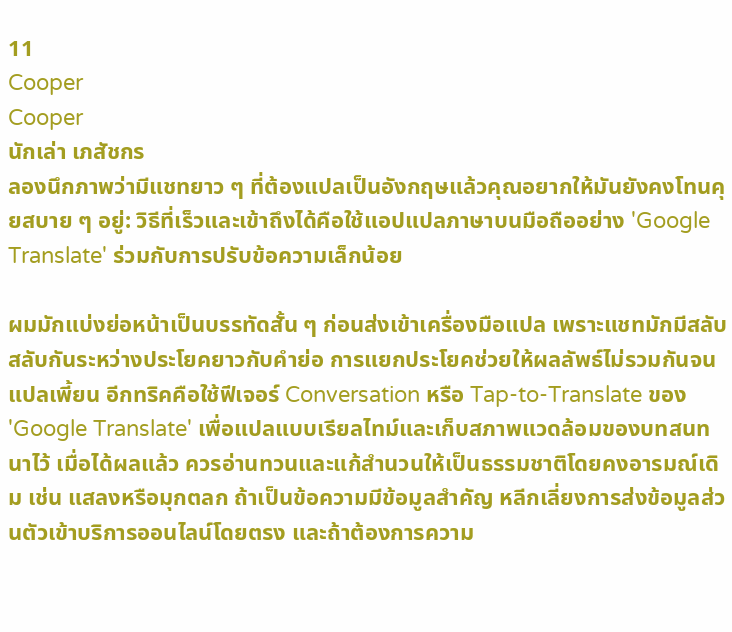11
Cooper
Cooper
นักเล่า เภสัชกร
ลองนึกภาพว่ามีแชทยาว ๆ ที่ต้องแปลเป็นอังกฤษแล้วคุณอยากให้มันยังคงโทนคุยสบาย ๆ อยู่: วิธีที่เร็วและเข้าถึงได้คือใช้แอปแปลภาษาบนมือถืออย่าง 'Google Translate' ร่วมกับการปรับข้อความเล็กน้อย

ผมมักแบ่งย่อหน้าเป็นบรรทัดสั้น ๆ ก่อนส่งเข้าเครื่องมือแปล เพราะแชทมักมีสลับสลับกันระหว่างประโยคยาวกับคำย่อ การแยกประโยคช่วยให้ผลลัพธ์ไม่รวมกันจนแปลเพี้ยน อีกทริคคือใช้ฟีเจอร์ Conversation หรือ Tap-to-Translate ของ 'Google Translate' เพื่อแปลแบบเรียลไทม์และเก็บสภาพแวดล้อมของบทสนทนาไว้ เมื่อได้ผลแล้ว ควรอ่านทวนและแก้สำนวนให้เป็นธรรมชาติโดยคงอารมณ์เดิม เช่น แสลงหรือมุกตลก ถ้าเป็นข้อความมีข้อมูลสำคัญ หลีกเลี่ยงการส่งข้อมูลส่วนตัวเข้าบริการออนไลน์โดยตรง และถ้าต้องการความ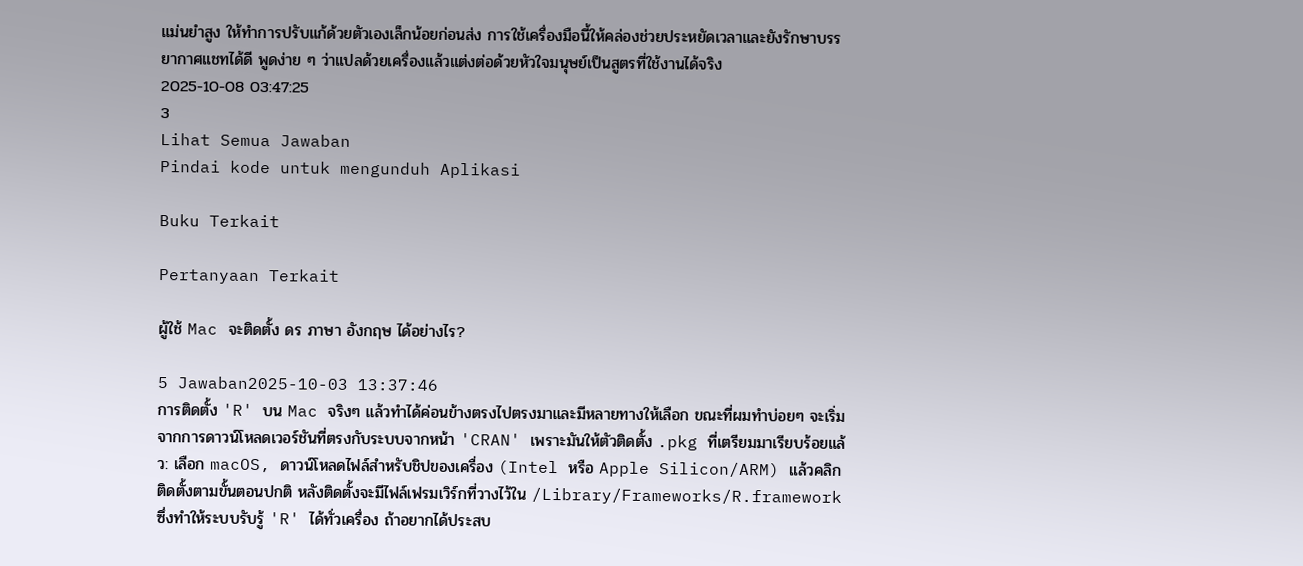แม่นยำสูง ให้ทำการปรับแก้ด้วยตัวเองเล็กน้อยก่อนส่ง การใช้เครื่องมือนี้ให้คล่องช่วยประหยัดเวลาและยังรักษาบรรยากาศแชทได้ดี พูดง่าย ๆ ว่าแปลด้วยเครื่องแล้วแต่งต่อด้วยหัวใจมนุษย์เป็นสูตรที่ใช้งานได้จริง
2025-10-08 03:47:25
3
Lihat Semua Jawaban
Pindai kode untuk mengunduh Aplikasi

Buku Terkait

Pertanyaan Terkait

ผู้ใช้ Mac จะติดตั้ง ดร ภาษา อังกฤษ ได้อย่างไร?

5 Jawaban2025-10-03 13:37:46
การติดตั้ง 'R' บน Mac จริงๆ แล้วทำได้ค่อนข้างตรงไปตรงมาและมีหลายทางให้เลือก ขณะที่ผมทำบ่อยๆ จะเริ่มจากการดาวน์โหลดเวอร์ชันที่ตรงกับระบบจากหน้า 'CRAN' เพราะมันให้ตัวติดตั้ง .pkg ที่เตรียมมาเรียบร้อยแล้ว: เลือก macOS, ดาวน์โหลดไฟล์สำหรับชิปของเครื่อง (Intel หรือ Apple Silicon/ARM) แล้วคลิกติดตั้งตามขั้นตอนปกติ หลังติดตั้งจะมีไฟล์เฟรมเวิร์กที่วางไว้ใน /Library/Frameworks/R.framework ซึ่งทำให้ระบบรับรู้ 'R' ได้ทั่วเครื่อง ถ้าอยากได้ประสบ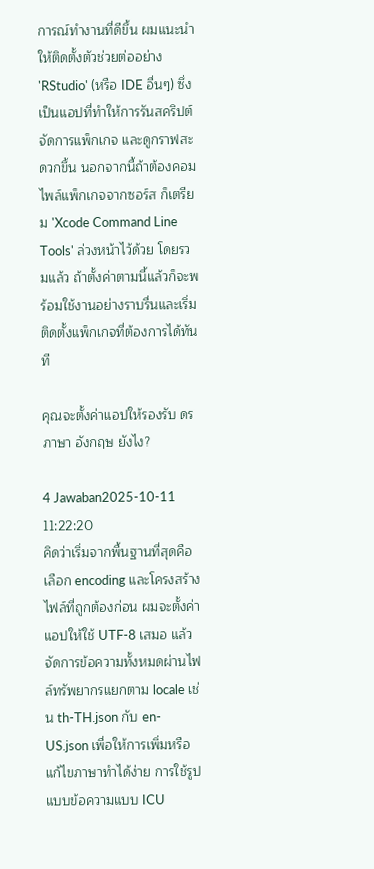การณ์ทำงานที่ดีขึ้น ผมแนะนำให้ติดตั้งตัวช่วยต่ออย่าง 'RStudio' (หรือ IDE อื่นๆ) ซึ่งเป็นแอปที่ทำให้การรันสคริปต์ จัดการแพ็กเกจ และดูกราฟสะดวกขึ้น นอกจากนี้ถ้าต้องคอมไพล์แพ็กเกจจากซอร์ส ก็เตรียม 'Xcode Command Line Tools' ล่วงหน้าไว้ด้วย โดยรวมแล้ว ถ้าตั้งค่าตามนี้แล้วก็จะพร้อมใช้งานอย่างราบรื่นและเริ่มติดตั้งแพ็กเกจที่ต้องการได้ทันที

คุณจะตั้งค่าแอปให้รองรับ ดร ภาษา อังกฤษ ยังไง?

4 Jawaban2025-10-11 11:22:20
คิดว่าเริ่มจากพื้นฐานที่สุดคือเลือก encoding และโครงสร้างไฟล์ที่ถูกต้องก่อน ผมจะตั้งค่าแอปให้ใช้ UTF-8 เสมอ แล้วจัดการข้อความทั้งหมดผ่านไฟล์ทรัพยากรแยกตาม locale เช่น th-TH.json กับ en-US.json เพื่อให้การเพิ่มหรือแก้ไขภาษาทำได้ง่าย การใช้รูปแบบข้อความแบบ ICU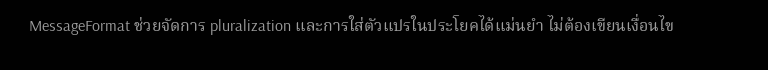MessageFormat ช่วยจัดการ pluralization และการใส่ตัวแปรในประโยคได้แม่นยำ ไม่ต้องเขียนเงื่อนไข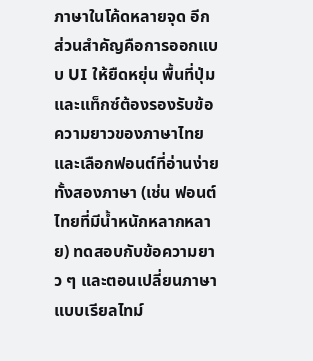ภาษาในโค้ดหลายจุด อีกส่วนสำคัญคือการออกแบบ UI ให้ยืดหยุ่น พื้นที่ปุ่มและแท็กซ์ต้องรองรับข้อความยาวของภาษาไทย และเลือกฟอนต์ที่อ่านง่ายทั้งสองภาษา (เช่น ฟอนต์ไทยที่มีน้ำหนักหลากหลาย) ทดสอบกับข้อความยาว ๆ และตอนเปลี่ยนภาษาแบบเรียลไทม์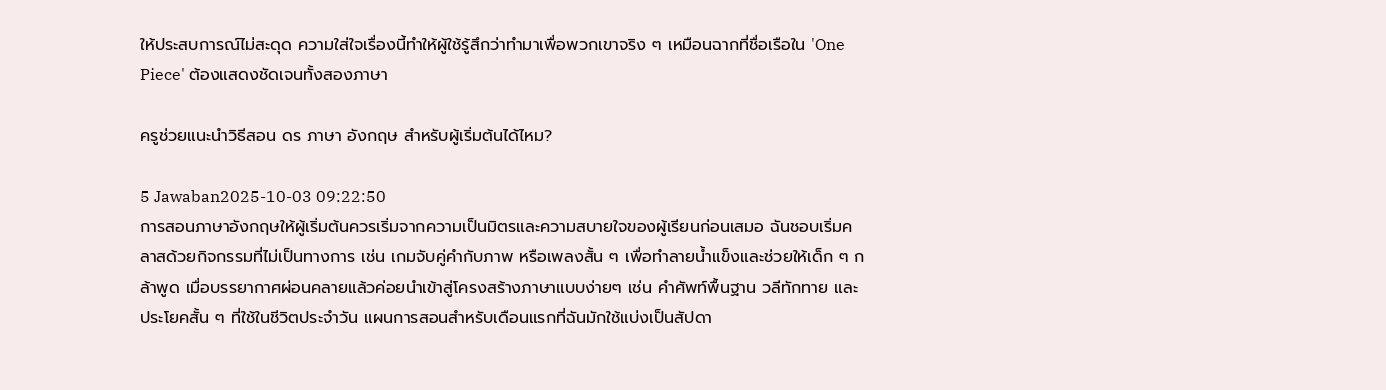ให้ประสบการณ์ไม่สะดุด ความใส่ใจเรื่องนี้ทำให้ผู้ใช้รู้สึกว่าทำมาเพื่อพวกเขาจริง ๆ เหมือนฉากที่ชื่อเรือใน 'One Piece' ต้องแสดงชัดเจนทั้งสองภาษา

ครูช่วยแนะนำวิธีสอน ดร ภาษา อังกฤษ สำหรับผู้เริ่มต้นได้ไหม?

5 Jawaban2025-10-03 09:22:50
การสอนภาษาอังกฤษให้ผู้เริ่มต้นควรเริ่มจากความเป็นมิตรและความสบายใจของผู้เรียนก่อนเสมอ ฉันชอบเริ่มคลาสด้วยกิจกรรมที่ไม่เป็นทางการ เช่น เกมจับคู่คำกับภาพ หรือเพลงสั้น ๆ เพื่อทำลายน้ำแข็งและช่วยให้เด็ก ๆ กล้าพูด เมื่อบรรยากาศผ่อนคลายแล้วค่อยนำเข้าสู่โครงสร้างภาษาแบบง่ายๆ เช่น คำศัพท์พื้นฐาน วลีทักทาย และประโยคสั้น ๆ ที่ใช้ในชีวิตประจำวัน แผนการสอนสำหรับเดือนแรกที่ฉันมักใช้แบ่งเป็นสัปดา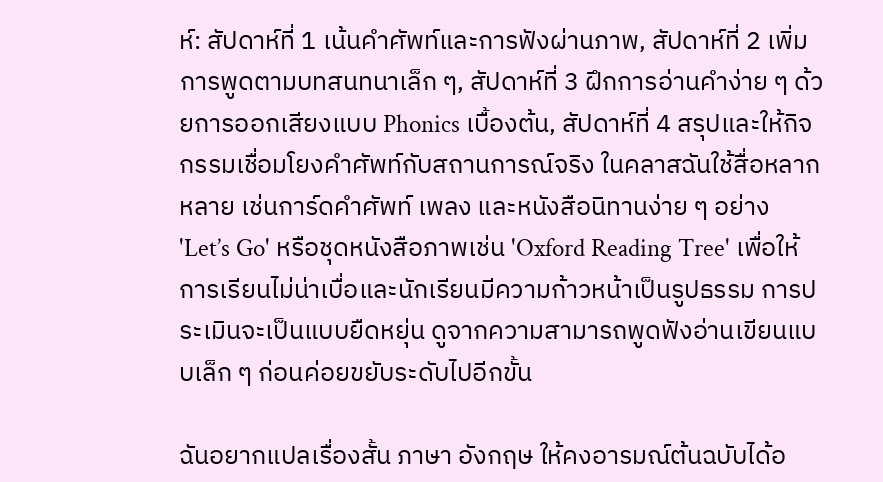ห์: สัปดาห์ที่ 1 เน้นคำศัพท์และการฟังผ่านภาพ, สัปดาห์ที่ 2 เพิ่มการพูดตามบทสนทนาเล็ก ๆ, สัปดาห์ที่ 3 ฝึกการอ่านคำง่าย ๆ ด้วยการออกเสียงแบบ Phonics เบื้องต้น, สัปดาห์ที่ 4 สรุปและให้กิจกรรมเชื่อมโยงคำศัพท์กับสถานการณ์จริง ในคลาสฉันใช้สื่อหลากหลาย เช่นการ์ดคำศัพท์ เพลง และหนังสือนิทานง่าย ๆ อย่าง 'Let’s Go' หรือชุดหนังสือภาพเช่น 'Oxford Reading Tree' เพื่อให้การเรียนไม่น่าเบื่อและนักเรียนมีความก้าวหน้าเป็นรูปธรรม การประเมินจะเป็นแบบยืดหยุ่น ดูจากความสามารถพูดฟังอ่านเขียนแบบเล็ก ๆ ก่อนค่อยขยับระดับไปอีกขั้น

ฉันอยากแปลเรื่องสั้น ภาษา อังกฤษ ให้คงอารมณ์ต้นฉบับได้อ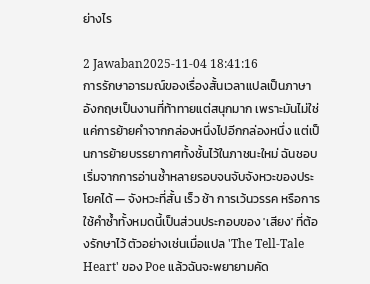ย่างไร

2 Jawaban2025-11-04 18:41:16
การรักษาอารมณ์ของเรื่องสั้นเวลาแปลเป็นภาษาอังกฤษเป็นงานที่ท้าทายแต่สนุกมาก เพราะมันไม่ใช่แค่การย้ายคำจากกล่องหนึ่งไปอีกกล่องหนึ่ง แต่เป็นการย้ายบรรยากาศทั้งชั้นไว้ในภาชนะใหม่ ฉันชอบเริ่มจากการอ่านซ้ำหลายรอบจนจับจังหวะของประโยคได้ — จังหวะที่สั้น เร็ว ช้า การเว้นวรรค หรือการใช้คำซ้ำทั้งหมดนี้เป็นส่วนประกอบของ 'เสียง' ที่ต้องรักษาไว้ ตัวอย่างเช่นเมื่อแปล 'The Tell-Tale Heart' ของ Poe แล้วฉันจะพยายามคัด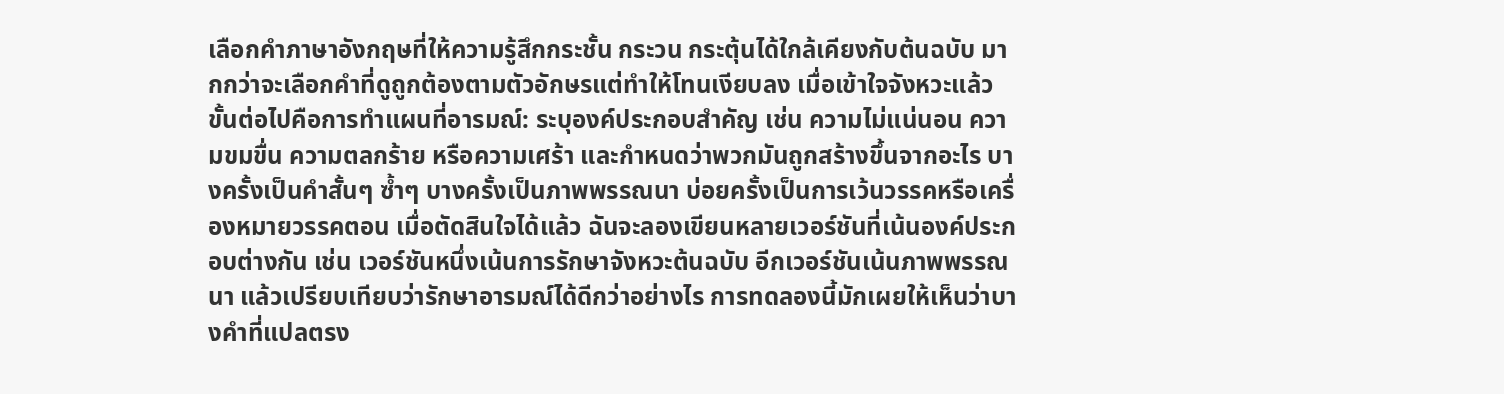เลือกคำภาษาอังกฤษที่ให้ความรู้สึกกระชั้น กระวน กระตุ้นได้ใกล้เคียงกับต้นฉบับ มากกว่าจะเลือกคำที่ดูถูกต้องตามตัวอักษรแต่ทำให้โทนเงียบลง เมื่อเข้าใจจังหวะแล้ว ขั้นต่อไปคือการทำแผนที่อารมณ์: ระบุองค์ประกอบสำคัญ เช่น ความไม่แน่นอน ความขมขื่น ความตลกร้าย หรือความเศร้า และกำหนดว่าพวกมันถูกสร้างขึ้นจากอะไร บางครั้งเป็นคำสั้นๆ ซ้ำๆ บางครั้งเป็นภาพพรรณนา บ่อยครั้งเป็นการเว้นวรรคหรือเครื่องหมายวรรคตอน เมื่อตัดสินใจได้แล้ว ฉันจะลองเขียนหลายเวอร์ชันที่เน้นองค์ประกอบต่างกัน เช่น เวอร์ชันหนึ่งเน้นการรักษาจังหวะต้นฉบับ อีกเวอร์ชันเน้นภาพพรรณนา แล้วเปรียบเทียบว่ารักษาอารมณ์ได้ดีกว่าอย่างไร การทดลองนี้มักเผยให้เห็นว่าบางคำที่แปลตรง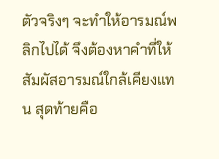ตัวจริงๆ จะทำให้อารมณ์พลิกไปได้ จึงต้องหาคำที่ให้สัมผัสอารมณ์ใกล้เคียงแทน สุดท้ายคือ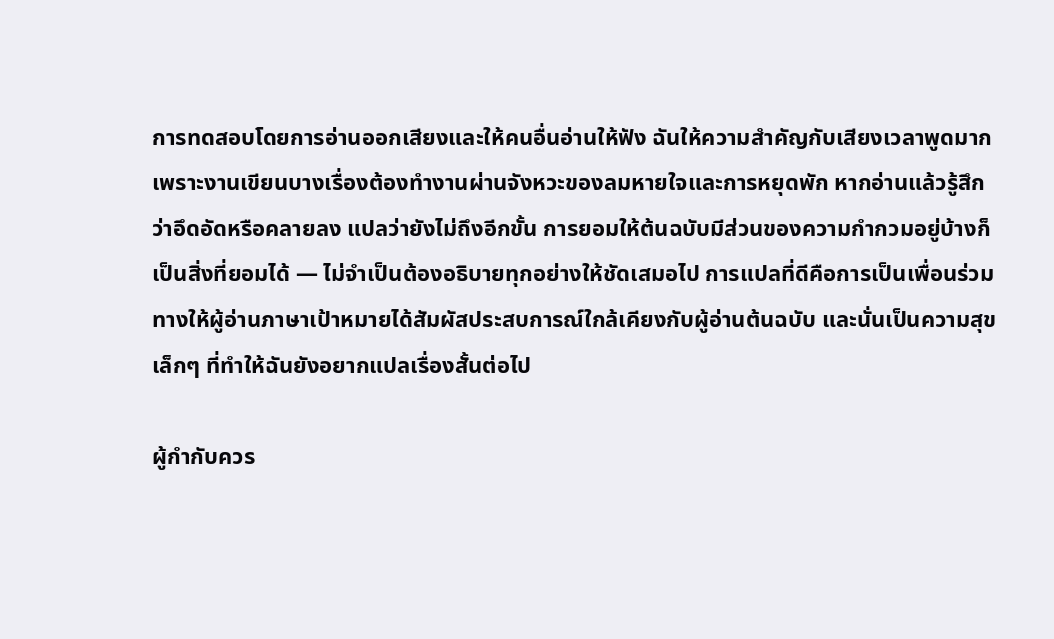การทดสอบโดยการอ่านออกเสียงและให้คนอื่นอ่านให้ฟัง ฉันให้ความสำคัญกับเสียงเวลาพูดมาก เพราะงานเขียนบางเรื่องต้องทำงานผ่านจังหวะของลมหายใจและการหยุดพัก หากอ่านแล้วรู้สึกว่าอึดอัดหรือคลายลง แปลว่ายังไม่ถึงอีกขั้น การยอมให้ต้นฉบับมีส่วนของความกำกวมอยู่บ้างก็เป็นสิ่งที่ยอมได้ — ไม่จำเป็นต้องอธิบายทุกอย่างให้ชัดเสมอไป การแปลที่ดีคือการเป็นเพื่อนร่วมทางให้ผู้อ่านภาษาเป้าหมายได้สัมผัสประสบการณ์ใกล้เคียงกับผู้อ่านต้นฉบับ และนั่นเป็นความสุขเล็กๆ ที่ทำให้ฉันยังอยากแปลเรื่องสั้นต่อไป

ผู้กำกับควร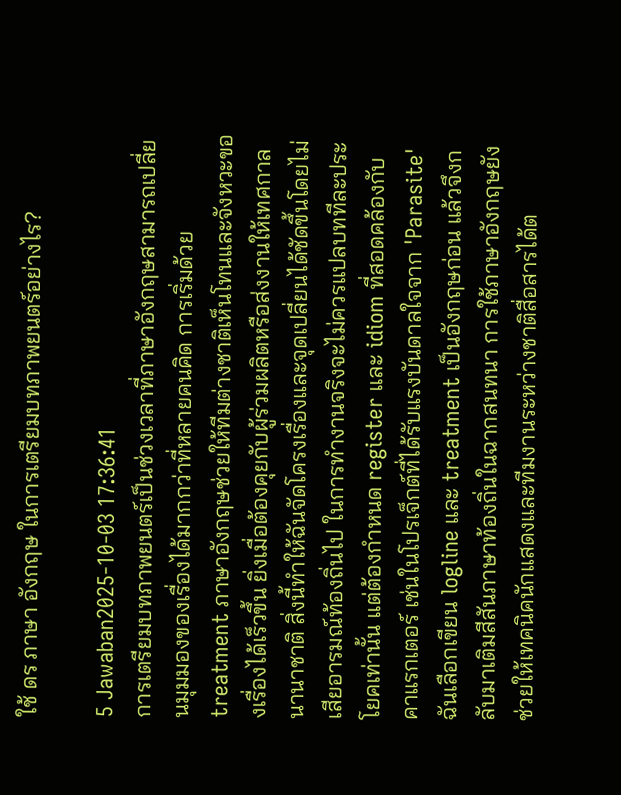ใช้ ดร ภาษา อังกฤษ ในการเตรียมบทภาพยนตร์อย่างไร?

5 Jawaban2025-10-03 17:36:41
การเตรียมบทภาพยนตร์เป็นช่วงเวลาที่ภาษาอังกฤษสามารถเปลี่ยนมุมมองของเรื่องได้มากกว่าที่หลายคนคิด การเริ่มด้วย treatment ภาษาอังกฤษช่วยให้ทีมต่างชาติเห็นโทนและจังหวะของเรื่องได้เร็วขึ้น ยิ่งเมื่อต้องคุยกับผู้ร่วมผลิตหรือส่งงานให้เทศกาลนานาชาติ สิ่งนี้ทำให้ฉันจัดโครงเรื่องและจุดเปลี่ยนได้ชัดขึ้นโดยไม่เสียอารมณ์ท้องถิ่นไป ในการทำงานจริงจะไม่ควรแปลบททีละประโยคเท่านั้น แต่ต้องกำหนด register และ idiom ที่สอดคล้องกับคาแรกเตอร์ เช่นในโปรเจ็กต์ที่ได้รับแรงบันดาลใจจาก 'Parasite' ฉันเลือกเขียน logline และ treatment เป็นอังกฤษก่อน แล้วจึงกลับมาเติมสีสันภาษาท้องถิ่นในฉากสนทนา การใช้ภาษาอังกฤษยังช่วยให้เทคนิคนักแสดงและทีมงานระหว่างชาติสื่อสารได้ต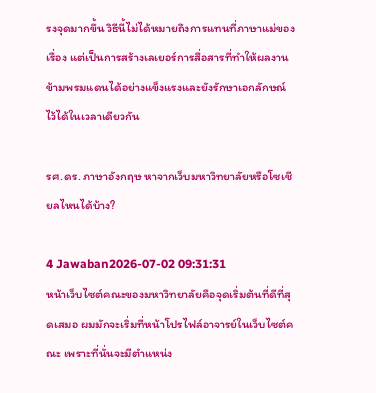รงจุดมากขึ้น วิธีนี้ไม่ได้หมายถึงการแทนที่ภาษาแม่ของเรื่อง แต่เป็นการสร้างเลเยอร์การสื่อสารที่ทำให้ผลงานข้ามพรมแดนได้อย่างแข็งแรงและยังรักษาเอกลักษณ์ไว้ได้ในเวลาเดียวกัน

รศ.ดร. ภาษาอังกฤษ หาจากเว็บมหาวิทยาลัยหรือโซเชียลไหนได้บ้าง?

4 Jawaban2026-07-02 09:31:31
หน้าเว็บไซต์คณะของมหาวิทยาลัยคือจุดเริ่มต้นที่ดีที่สุดเสมอ ผมมักจะเริ่มที่หน้าโปรไฟล์อาจารย์ในเว็บไซต์คณะ เพราะที่นั่นจะมีตำแหน่ง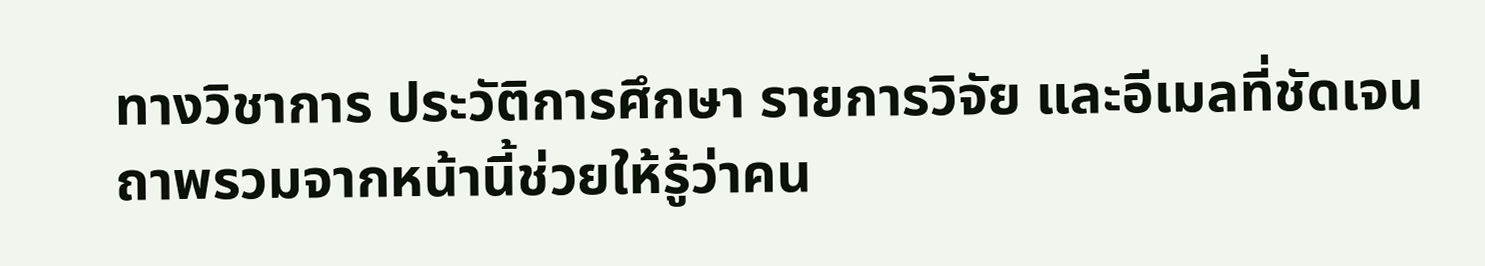ทางวิชาการ ประวัติการศึกษา รายการวิจัย และอีเมลที่ชัดเจน ถาพรวมจากหน้านี้ช่วยให้รู้ว่าคน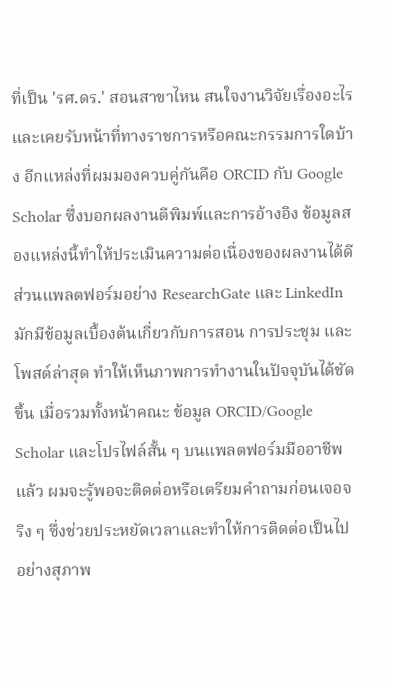ที่เป็น 'รศ.ดร.' สอนสาขาไหน สนใจงานวิจัยเรื่องอะไร และเคยรับหน้าที่ทางราชการหรือคณะกรรมการใดบ้าง อีกแหล่งที่ผมมองควบคู่กันคือ ORCID กับ Google Scholar ซึ่งบอกผลงานตีพิมพ์และการอ้างอิง ข้อมูลสองแหล่งนี้ทำให้ประเมินความต่อเนื่องของผลงานได้ดี ส่วนแพลตฟอร์มอย่าง ResearchGate และ LinkedIn มักมีข้อมูลเบื้องต้นเกี่ยวกับการสอน การประชุม และโพสต์ล่าสุด ทำให้เห็นภาพการทำงานในปัจจุบันได้ชัดขึ้น เมื่อรวมทั้งหน้าคณะ ข้อมูล ORCID/Google Scholar และโปรไฟล์สั้น ๆ บนแพลตฟอร์มมืออาชีพแล้ว ผมจะรู้พอจะติดต่อหรือเตรียมคำถามก่อนเจอจริง ๆ ซึ่งช่วยประหยัดเวลาและทำให้การติดต่อเป็นไปอย่างสุภาพ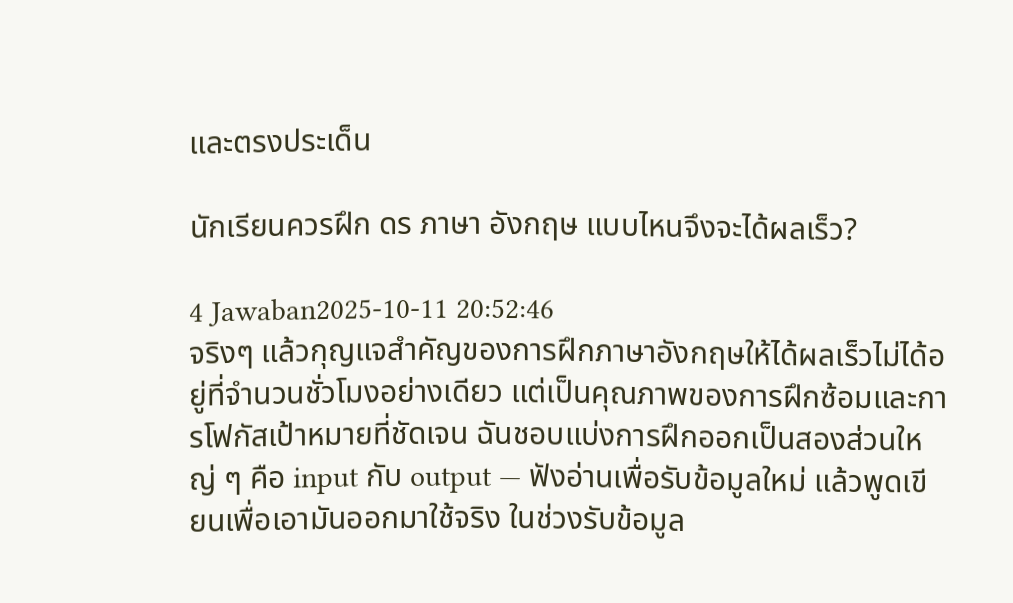และตรงประเด็น

นักเรียนควรฝึก ดร ภาษา อังกฤษ แบบไหนจึงจะได้ผลเร็ว?

4 Jawaban2025-10-11 20:52:46
จริงๆ แล้วกุญแจสำคัญของการฝึกภาษาอังกฤษให้ได้ผลเร็วไม่ได้อยู่ที่จำนวนชั่วโมงอย่างเดียว แต่เป็นคุณภาพของการฝึกซ้อมและการโฟกัสเป้าหมายที่ชัดเจน ฉันชอบแบ่งการฝึกออกเป็นสองส่วนใหญ่ ๆ คือ input กับ output — ฟังอ่านเพื่อรับข้อมูลใหม่ แล้วพูดเขียนเพื่อเอามันออกมาใช้จริง ในช่วงรับข้อมูล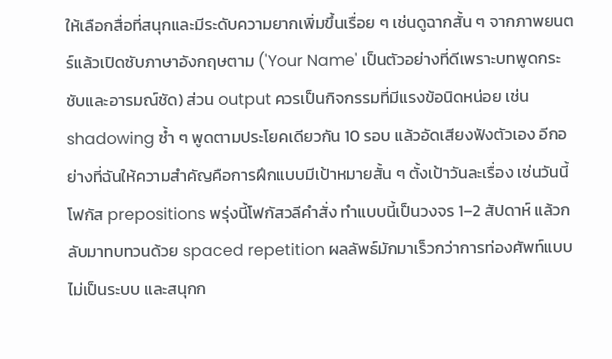ให้เลือกสื่อที่สนุกและมีระดับความยากเพิ่มขึ้นเรื่อย ๆ เช่นดูฉากสั้น ๆ จากภาพยนตร์แล้วเปิดซับภาษาอังกฤษตาม ('Your Name' เป็นตัวอย่างที่ดีเพราะบทพูดกระชับและอารมณ์ชัด) ส่วน output ควรเป็นกิจกรรมที่มีแรงข้อนิดหน่อย เช่น shadowing ซ้ำ ๆ พูดตามประโยคเดียวกัน 10 รอบ แล้วอัดเสียงฟังตัวเอง อีกอย่างที่ฉันให้ความสำคัญคือการฝึกแบบมีเป้าหมายสั้น ๆ ตั้งเป้าวันละเรื่อง เช่นวันนี้โฟกัส prepositions พรุ่งนี้โฟกัสวลีคำสั่ง ทำแบบนี้เป็นวงจร 1–2 สัปดาห์ แล้วกลับมาทบทวนด้วย spaced repetition ผลลัพธ์มักมาเร็วกว่าการท่องศัพท์แบบไม่เป็นระบบ และสนุกก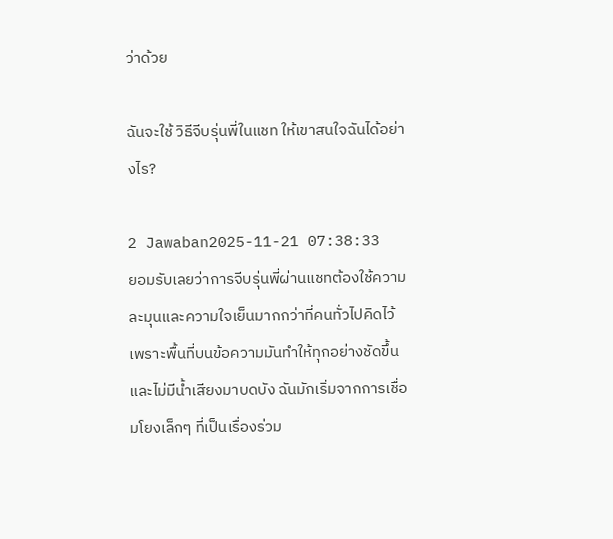ว่าด้วย

ฉันจะใช้ วิธีจีบรุ่นพี่ในแชท ให้เขาสนใจฉันได้อย่างไร?

2 Jawaban2025-11-21 07:38:33
ยอมรับเลยว่าการจีบรุ่นพี่ผ่านแชทต้องใช้ความละมุนและความใจเย็นมากกว่าที่คนทั่วไปคิดไว้ เพราะพื้นที่บนข้อความมันทำให้ทุกอย่างชัดขึ้นและไม่มีน้ำเสียงมาบดบัง ฉันมักเริ่มจากการเชื่อมโยงเล็กๆ ที่เป็นเรื่องร่วม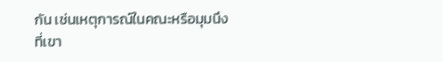กัน เช่นเหตุการณ์ในคณะหรือมุมนึงที่เขา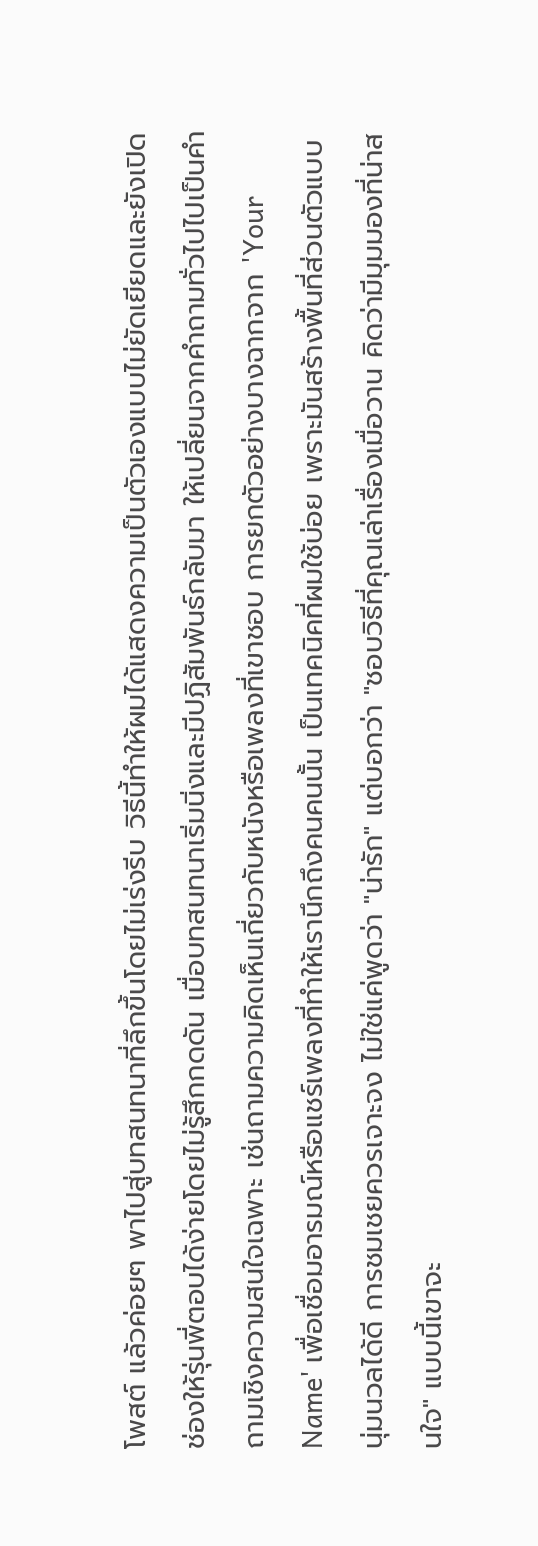โพสต์ แล้วค่อยๆ พาไปสู่บทสนทนาที่ลึกขึ้นโดยไม่เร่งรีบ วิธีนี้ทำให้ผมได้แสดงความเป็นตัวเองแบบไม่ยัดเยียดและยังเปิดช่องให้รุ่นพี่ตอบได้ง่ายโดยไม่รู้สึกกดดัน เมื่อบทสนทนาเริ่มนิ่งและมีปฏิสัมพันธ์กลับมา ให้เปลี่ยนจากคำถามทั่วไปไปเป็นคำถามเชิงความสนใจเฉพาะ เช่นถามความคิดเห็นเกี่ยวกับหนังหรือเพลงที่เขาชอบ การยกตัวอย่างบางฉากจาก 'Your Name' เพื่อเชื่อมอารมณ์หรือแชร์เพลงที่ทำให้เรานึกถึงคนคนนั้น เป็นเทคนิคที่ผมใช้บ่อย เพราะมันสร้างพื้นที่ส่วนตัวแบบนุ่มนวลได้ดี การชมเชยควรเจาะจง ไม่ใช่แค่พูดว่า "น่ารัก" แต่บอกว่า "ชอบวิธีที่คุณเล่าเรื่องเมื่อวาน คิดว่ามีมุมมองที่น่าสนใจ" แบบนี้เขาจะ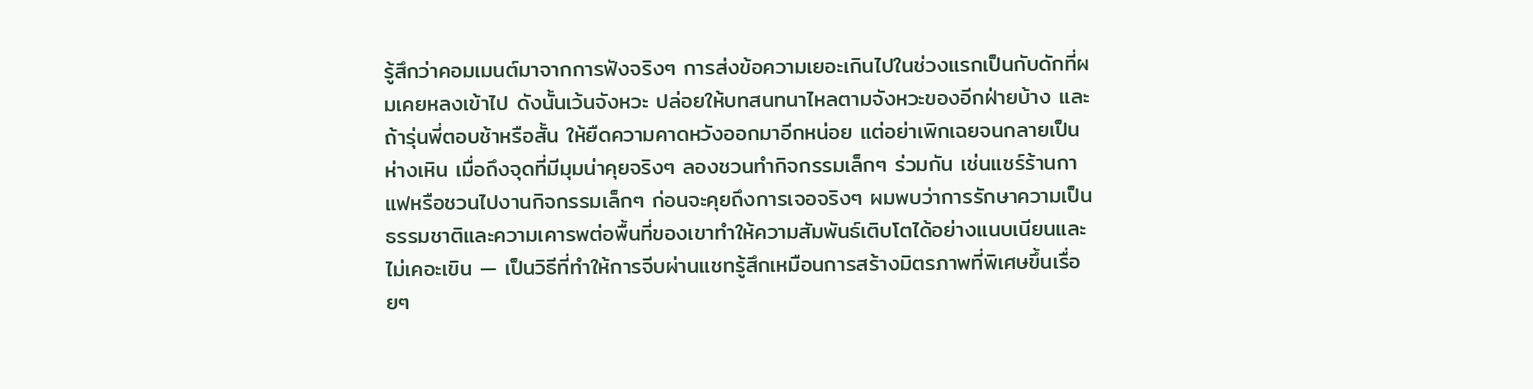รู้สึกว่าคอมเมนต์มาจากการฟังจริงๆ การส่งข้อความเยอะเกินไปในช่วงแรกเป็นกับดักที่ผมเคยหลงเข้าไป ดังนั้นเว้นจังหวะ ปล่อยให้บทสนทนาไหลตามจังหวะของอีกฝ่ายบ้าง และถ้ารุ่นพี่ตอบช้าหรือสั้น ให้ยืดความคาดหวังออกมาอีกหน่อย แต่อย่าเพิกเฉยจนกลายเป็นห่างเหิน เมื่อถึงจุดที่มีมุมน่าคุยจริงๆ ลองชวนทำกิจกรรมเล็กๆ ร่วมกัน เช่นแชร์ร้านกาแฟหรือชวนไปงานกิจกรรมเล็กๆ ก่อนจะคุยถึงการเจอจริงๆ ผมพบว่าการรักษาความเป็นธรรมชาติและความเคารพต่อพื้นที่ของเขาทำให้ความสัมพันธ์เติบโตได้อย่างแนบเนียนและไม่เคอะเขิน — เป็นวิธีที่ทำให้การจีบผ่านแชทรู้สึกเหมือนการสร้างมิตรภาพที่พิเศษขึ้นเรื่อยๆ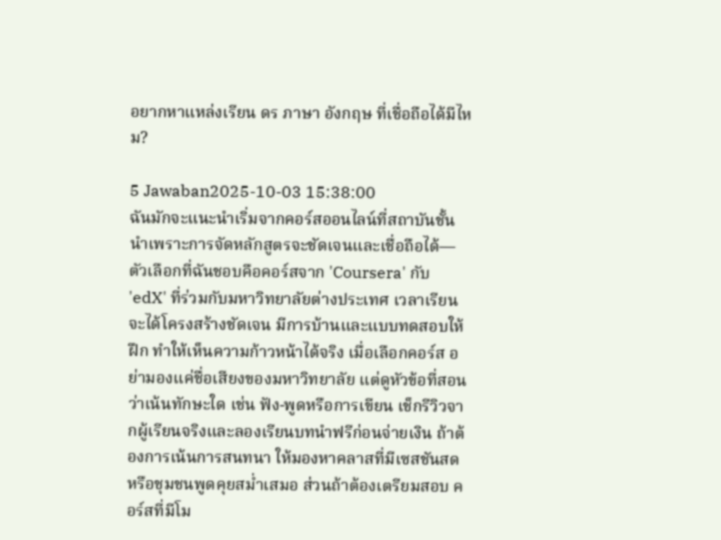อยากหาแหล่งเรียน ดร ภาษา อังกฤษ ที่เชื่อถือได้มีไหม?

5 Jawaban2025-10-03 15:38:00
ฉันมักจะแนะนำเริ่มจากคอร์สออนไลน์ที่สถาบันชั้นนำเพราะการจัดหลักสูตรจะชัดเจนและเชื่อถือได้—ตัวเลือกที่ฉันชอบคือคอร์สจาก 'Coursera' กับ 'edX' ที่ร่วมกับมหาวิทยาลัยต่างประเทศ เวลาเรียนจะได้โครงสร้างชัดเจน มีการบ้านและแบบทดสอบให้ฝึก ทำให้เห็นความก้าวหน้าได้จริง เมื่อเลือกคอร์ส อย่ามองแค่ชื่อเสียงของมหาวิทยาลัย แต่ดูหัวข้อที่สอนว่าเน้นทักษะใด เช่น ฟัง-พูดหรือการเขียน เช็กรีวิวจากผู้เรียนจริงและลองเรียนบทนำฟรีก่อนจ่ายเงิน ถ้าต้องการเน้นการสนทนา ให้มองหาคลาสที่มีเซสชันสดหรือชุมชนพูดคุยสม่ำเสมอ ส่วนถ้าต้องเตรียมสอบ คอร์สที่มีโม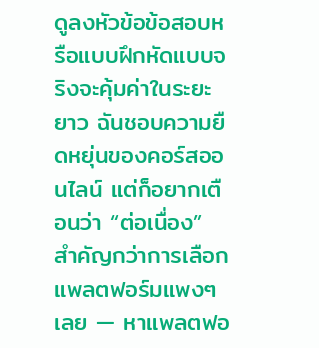ดูลงหัวข้อข้อสอบหรือแบบฝึกหัดแบบจริงจะคุ้มค่าในระยะยาว ฉันชอบความยืดหยุ่นของคอร์สออนไลน์ แต่ก็อยากเตือนว่า “ต่อเนื่อง” สำคัญกว่าการเลือกแพลตฟอร์มแพงๆ เลย — หาแพลตฟอ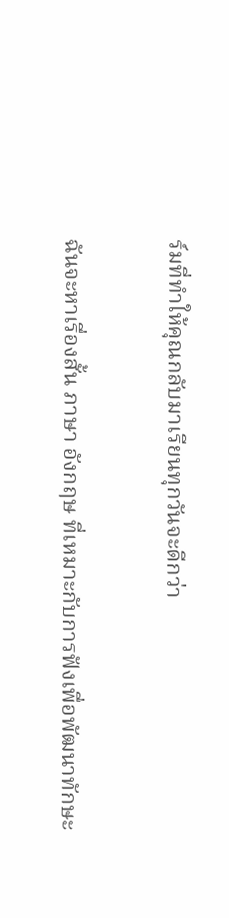ร์มที่ทำให้คุณกลับมาเรียนทุกวันจะดีกว่า

ฉันจะหาเรื่องสั้น ภาษา อังกฤษ ที่เหมาะกับการฟังเพื่อพัฒนาทักษะ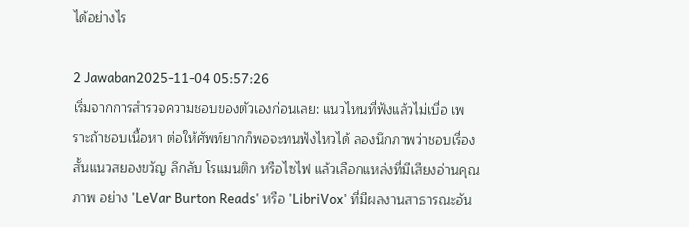ได้อย่างไร

2 Jawaban2025-11-04 05:57:26
เริ่มจากการสำรวจความชอบของตัวเองก่อนเลย: แนวไหนที่ฟังแล้วไม่เบื่อ เพราะถ้าชอบเนื้อหา ต่อให้ศัพท์ยากก็พอจะทนฟังไหวได้ ลองนึกภาพว่าชอบเรื่องสั้นแนวสยองขวัญ ลึกลับ โรแมนติก หรือไซไฟ แล้วเลือกแหล่งที่มีเสียงอ่านคุณภาพ อย่าง 'LeVar Burton Reads' หรือ 'LibriVox' ที่มีผลงานสาธารณะอัน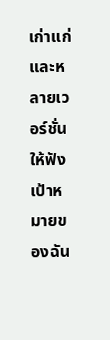เก่าแก่และหลายเวอร์ชั่นให้ฟัง เป้าหมายของฉัน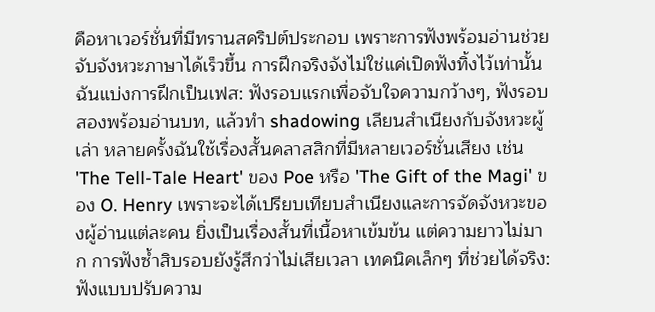คือหาเวอร์ชั่นที่มีทรานสคริปต์ประกอบ เพราะการฟังพร้อมอ่านช่วยจับจังหวะภาษาได้เร็วขึ้น การฝึกจริงจังไม่ใช่แค่เปิดฟังทิ้งไว้เท่านั้น ฉันแบ่งการฝึกเป็นเฟส: ฟังรอบแรกเพื่อจับใจความกว้างๆ, ฟังรอบสองพร้อมอ่านบท, แล้วทำ shadowing เลียนสำเนียงกับจังหวะผู้เล่า หลายครั้งฉันใช้เรื่องสั้นคลาสสิกที่มีหลายเวอร์ชั่นเสียง เช่น 'The Tell-Tale Heart' ของ Poe หรือ 'The Gift of the Magi' ของ O. Henry เพราะจะได้เปรียบเทียบสำเนียงและการจัดจังหวะของผู้อ่านแต่ละคน ยิ่งเป็นเรื่องสั้นที่เนื้อหาเข้มข้น แต่ความยาวไม่มาก การฟังซ้ำสิบรอบยังรู้สึกว่าไม่เสียเวลา เทคนิคเล็กๆ ที่ช่วยได้จริง: ฟังแบบปรับความ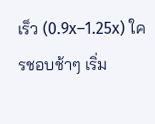เร็ว (0.9x–1.25x) ใครชอบช้าๆ เริ่ม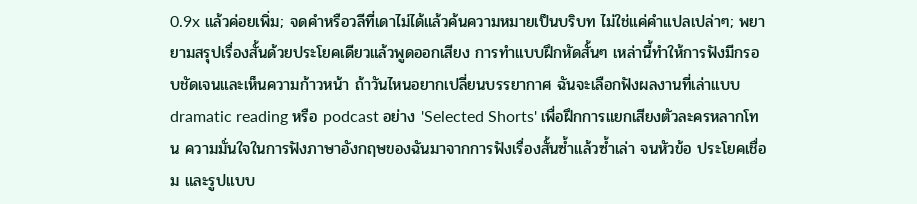0.9x แล้วค่อยเพิ่ม; จดคำหรือวลีที่เดาไม่ได้แล้วค้นความหมายเป็นบริบท ไม่ใช่แค่คำแปลเปล่าๆ; พยายามสรุปเรื่องสั้นด้วยประโยคเดียวแล้วพูดออกเสียง การทำแบบฝึกหัดสั้นๆ เหล่านี้ทำให้การฟังมีกรอบชัดเจนและเห็นความก้าวหน้า ถ้าวันไหนอยากเปลี่ยนบรรยากาศ ฉันจะเลือกฟังผลงานที่เล่าแบบ dramatic reading หรือ podcast อย่าง 'Selected Shorts' เพื่อฝึกการแยกเสียงตัวละครหลากโทน ความมั่นใจในการฟังภาษาอังกฤษของฉันมาจากการฟังเรื่องสั้นซ้ำแล้วซ้ำเล่า จนหัวข้อ ประโยคเชื่อม และรูปแบบ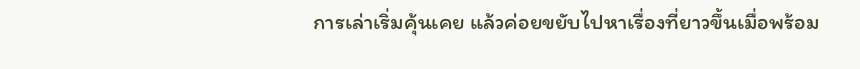การเล่าเริ่มคุ้นเคย แล้วค่อยขยับไปหาเรื่องที่ยาวขึ้นเมื่อพร้อม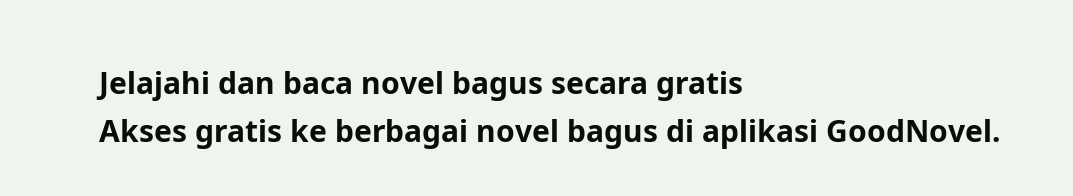Jelajahi dan baca novel bagus secara gratis
Akses gratis ke berbagai novel bagus di aplikasi GoodNovel.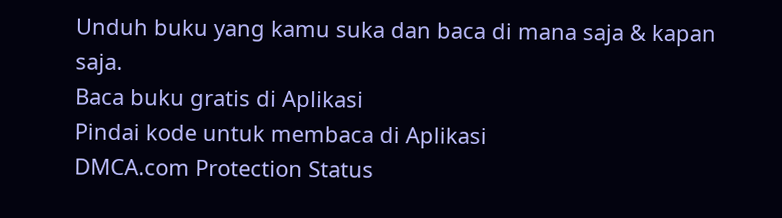Unduh buku yang kamu suka dan baca di mana saja & kapan saja.
Baca buku gratis di Aplikasi
Pindai kode untuk membaca di Aplikasi
DMCA.com Protection Status